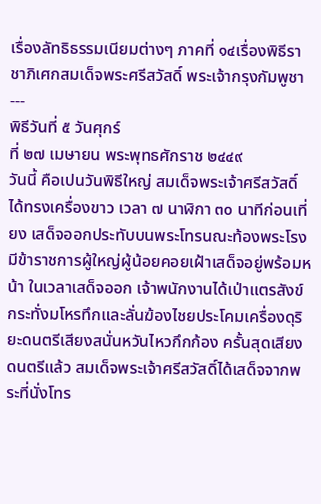เรื่องลัทธิธรรมเนียมต่างๆ ภาคที่ ๑๔เรื่องพิธีราชาภิเศกสมเด็จพระศรีสวัสดิ์ พระเจ้ากรุงกัมพูชา---
พิธีวันที่ ๕ วันศุกร์
ที่ ๒๗ เมษายน พระพุทธศักราช ๒๔๔๙
วันนี้ คือเปนวันพิธีใหญ่ สมเด็จพระเจ้าศรีสวัสดิ์ ได้ทรงเครื่องขาว เวลา ๗ นาฬิกา ๓๐ นาทีก่อนเที่ยง เสด็จออกประทับบนพระโทรนณะท้องพระโรง มีข้าราชการผู้ใหญ่ผู้น้อยคอยเฝ้าเสด็จอยู่พร้อมหน้า ในเวลาเสด็จออก เจ้าพนักงานได้เป่าแตรสังข์กระทั่งมโหรทึกและลั่นฆ้องไชยประโคมเครื่องดุริยะดนตรีเสียงสนั่นหวันไหวกึกก้อง ครั้นสุดเสียงดนตรีแล้ว สมเด็จพระเจ้าศรีสวัสดิ์ได้เสด็จจากพระที่นั่งโทร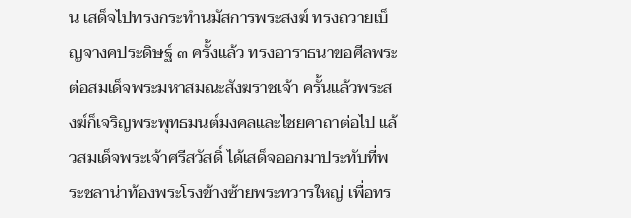น เสด็จไปทรงกระทำนมัสการพระสงฆ์ ทรงถวายเบ็ญจางคประดิษฐ์ ๓ ครั้งแล้ว ทรงอาราธนาขอศีลพระต่อสมเด็จพระมหาสมณะสังฆราชเจ้า ครั้นแล้วพระสงฆ์ก็เจริญพระพุทธมนต์มงคลและไชยคาถาต่อไป แล้วสมเด็จพระเจ้าศรีสวัสดิ์ ได้เสด็จออกมาประทับที่พระชลาน่าท้องพระโรงข้างซ้ายพระทวารใหญ่ เพื่อทร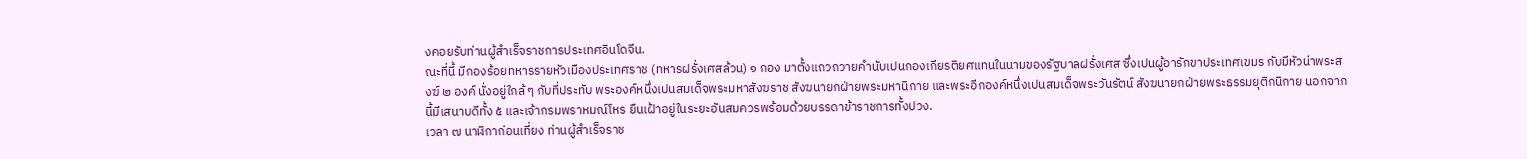งคอยรับท่านผู้สำเร็จราชการประเทศอินโดจีน.
ณะที่นี้ มีกองร้อยทหารรายหัวเมืองประเทศราช (ทหารฝรั่งเศสล้วน) ๑ กอง มาตั้งแถวถวายคำนับเปนกองเกียรติยศแทนในนามของรัฐบาลฝรั่งเศส ซึ่งเปนผู้อารักขาประเทศเขมร กับมีหัวน่าพระสงฆ์ ๒ องค์ นั่งอยู่ใกล้ ๆ กับที่ประทับ พระองค์หนึ่งเปนสมเด็จพระมหาสังฆราช สังฆนายกฝ่ายพระมหานิกาย และพระอีกองค์หนึ่งเปนสมเด็จพระวันรัตน์ สังฆนายกฝ่ายพระธรรมยุติกนิกาย นอกจากนี้มีเสนาบดีทั้ง ๕ และเจ้ากรมพราหมณ์โหร ยืนเฝ้าอยู่ในระยะอันสมควรพร้อมด้วยบรรดาข้าราชการทั้งปวง.
เวลา ๗ นาฬิกาก่อนเที่ยง ท่านผู้สำเร็จราช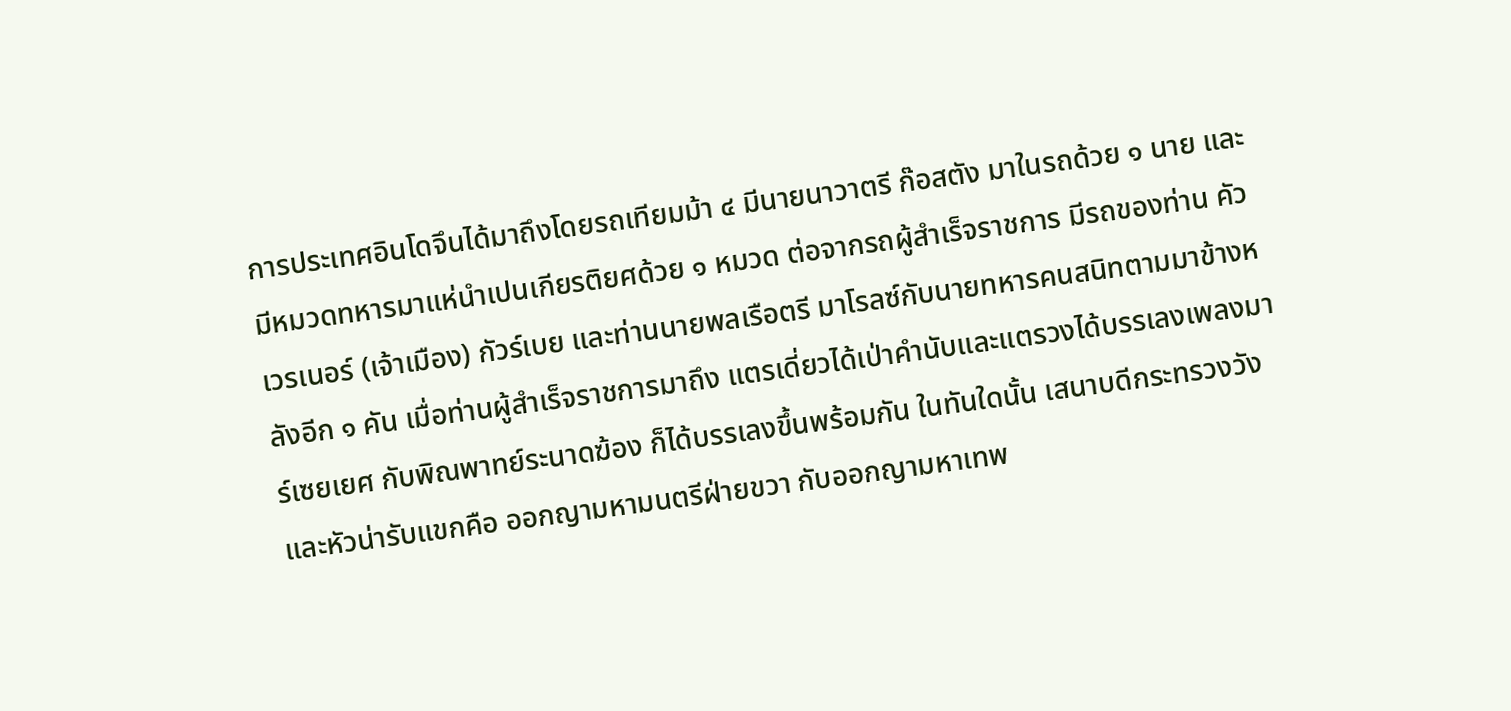การประเทศอินโดจึนได้มาถึงโดยรถเทียมม้า ๔ มีนายนาวาตรี ก๊อสตัง มาในรถด้วย ๑ นาย และมีหมวดทหารมาแห่นำเปนเกียรติยศด้วย ๑ หมวด ต่อจากรถผู้สำเร็จราชการ มีรถของท่าน คัวเวรเนอร์ (เจ้าเมือง) กัวร์เบย และท่านนายพลเรือตรี มาโรลซ์กับนายทหารคนสนิทตามมาข้างหลังอีก ๑ คัน เมื่อท่านผู้สำเร็จราชการมาถึง แตรเดี่ยวได้เป่าคำนับและแตรวงได้บรรเลงเพลงมาร์เซยเยศ กับพิณพาทย์ระนาดฆ้อง ก็ได้บรรเลงขึ้นพร้อมกัน ในทันใดนั้น เสนาบดีกระทรวงวังและหัวน่ารับแขกคือ ออกญามหามนตรีฝ่ายขวา กับออกญามหาเทพ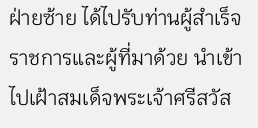ฝ่ายซ้าย ได้ไปรับท่านผู้สำเร็จราชการและผู้ที่มาด้วย นำเข้าไปเฝ้าสมเด็จพระเจ้าศรีสวัส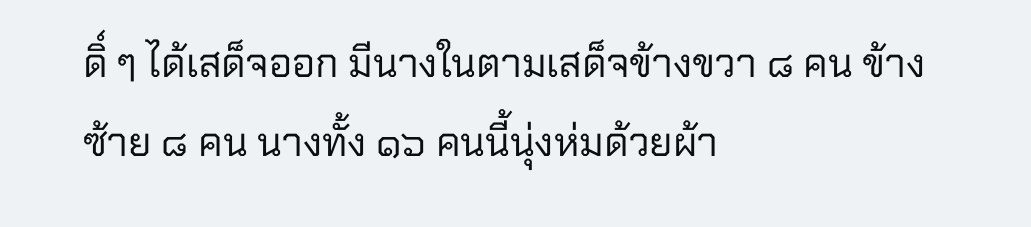ดิ์ ๆ ได้เสด็จออก มีนางในตามเสด็จข้างขวา ๘ คน ข้างซ้าย ๘ คน นางทั้ง ๑๖ คนนี้นุ่งห่มด้วยผ้า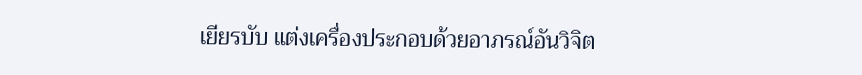เยียรบับ แต่งเครื่องประกอบด้วยอาภรณ์อันวิจิต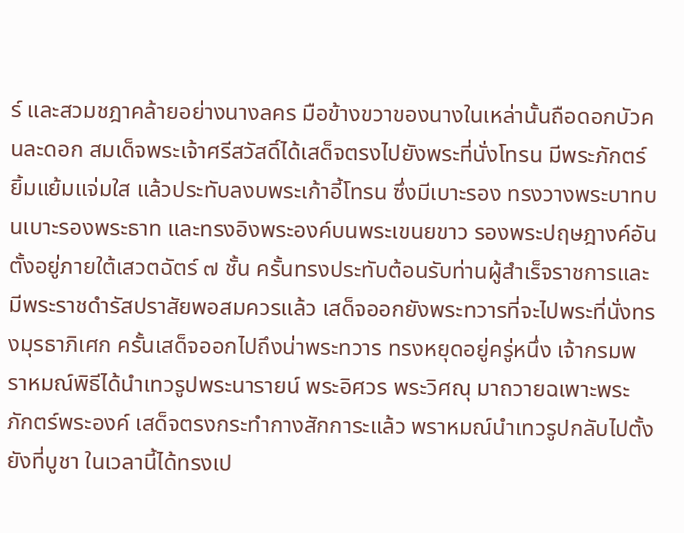ร์ และสวมชฎาคล้ายอย่างนางลคร มือข้างขวาของนางในเหล่านั้นถือดอกบัวคนละดอก สมเด็จพระเจ้าศรีสวัสดิ์ได้เสด็จตรงไปยังพระที่นั่งโทรน มีพระภักตร์ยิ้มแย้มแจ่มใส แล้วประทับลงบพระเก้าอี้โทรน ซึ่งมีเบาะรอง ทรงวางพระบาทบนเบาะรองพระธาท และทรงอิงพระองค์บนพระเขนยขาว รองพระปฤษฎางค์อันตั้งอยู่ภายใต้เสวตฉัตร์ ๗ ชั้น ครั้นทรงประทับต้อนรับท่านผู้สำเร็จราชการและมีพระราชดำรัสปราสัยพอสมควรแล้ว เสด็จออกยังพระทวารที่จะไปพระที่นั่งทรงมุรธาภิเศก ครั้นเสด็จออกไปถึงน่าพระทวาร ทรงหยุดอยู่ครู่หนึ่ง เจ้ากรมพราหมณ์พิธีได้นำเทวรูปพระนารายน์ พระอิศวร พระวิศณุ มาถวายฉเพาะพระภักตร์พระองค์ เสด็จตรงกระทำกางสักการะแล้ว พราหมณ์นำเทวรูปกลับไปตั้งยังที่บูชา ในเวลานี้ได้ทรงเป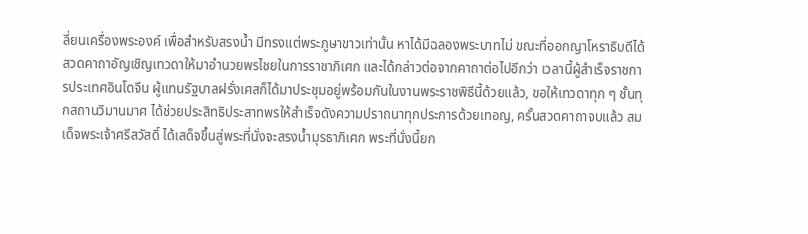ลี่ยนเครื่องพระองค์ เพื่อสำหรับสรงน้ำ มีทรงแต่พระภูษาขาวเท่านั้น หาได้มีฉลองพระบาทไม่ ขณะที่ออกญาโหราธิบดีได้สวดคาถาอัญเชิญเทวดาให้มาอำนวยพรไชยในการราชาภิเศก และได้กล่าวต่อจากคาถาต่อไปอีกว่า เวลานี้ผู้สำเร็จราชการประเทศอินโดจีน ผู้แทนรัฐบาลฝรั่งเศสก็ได้มาประชุมอยู่พร้อมกันในงานพระราชพิธีนี้ด้วยแล้ว, ขอให้เทวดาทุก ๆ ชั้นทุกสถานวิมานมาศ ได้ช่วยประสิทธิประสาทพรให้สำเร็จดังความปราถนาทุกประการด้วยเทอญ, ครั้นสวดคาถาจบแล้ว สมเด็จพระเจ้าศรีสวัสดิ์ ได้เสด็จขึ้นสู่พระที่นั่งจะสรงน้ำมุรธาภิเศก พระที่นั่งนี้ยก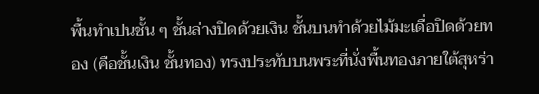พื้นทำเปนชั้น ๆ ชั้นล่างปิดด้วยเงิน ชั้นบนทำด้วยไม้มะเดื่อปิดด้วยทอง (คือชั้นเงิน ชั้นทอง) ทรงประทับบนพระที่นั่งพื้นทองภายใต้สุหร่า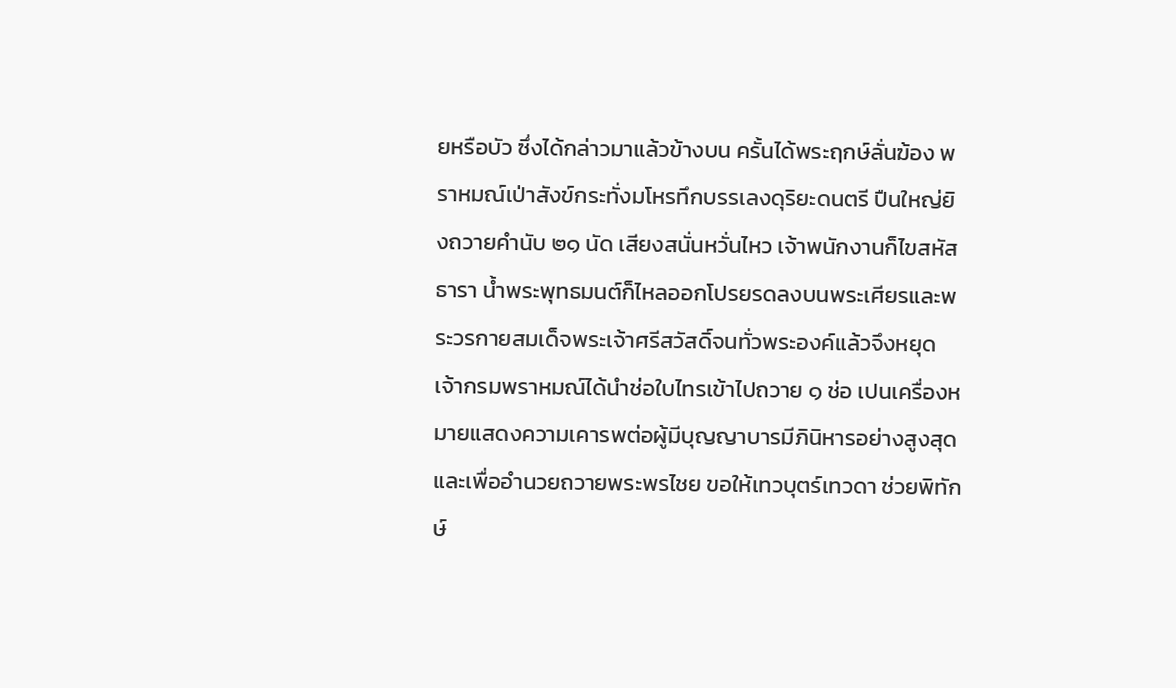ยหรือบัว ซึ่งได้กล่าวมาแล้วข้างบน ครั้นได้พระฤกษ์ลั่นฆ้อง พราหมณ์เป่าสังข์กระทั่งมโหรทึกบรรเลงดุริยะดนตรี ปืนใหญ่ยิงถวายคำนับ ๒๑ นัด เสียงสนั่นหวั่นไหว เจ้าพนักงานก็ไขสหัสธารา น้ำพระพุทธมนต์ก็ไหลออกโปรยรดลงบนพระเศียรและพระวรกายสมเด็จพระเจ้าศรีสวัสดิ์จนทั่วพระองค์แล้วจึงหยุด เจ้ากรมพราหมณ์ได้นำช่อใบไทรเข้าไปถวาย ๑ ช่อ เปนเครื่องหมายแสดงความเคารพต่อผู้มีบุญญาบารมีภินิหารอย่างสูงสุด และเพื่ออำนวยถวายพระพรไชย ขอให้เทวบุตร์เทวดา ช่วยพิทักษ์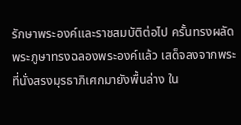รักษาพระองค์และราชสมบัติต่อไป ครั้นทรงผลัดพระภูษาทรงฉลองพระองค์แล้ว เสด็จลงจากพระที่นั่งสรงมุรธาภิเศกมายังพื้นล่าง ใน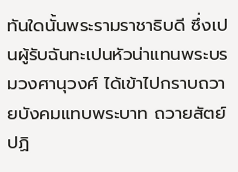ทันใดนั้นพระรามราชาธิบดี ซึ่งเปนผู้รับฉันทะเปนหัวน่าแทนพระบรมวงศานุวงศ์ ได้เข้าไปกราบถวายบังคมแทบพระบาท ถวายสัตย์ปฏิ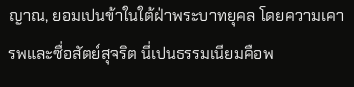ญาณ, ยอมเปนข้าในใต้ฝ่าพระบาทยุคล โดยความเคารพและซื่อสัตย์สุจริต นี่เปนธรรมเนียมคือพ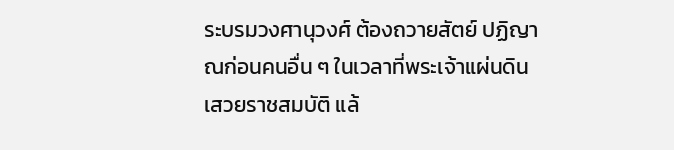ระบรมวงศานุวงศ์ ต้องถวายสัตย์ ปฏิญาณก่อนคนอื่น ๆ ในเวลาที่พระเจ้าแผ่นดินเสวยราชสมบัติ แล้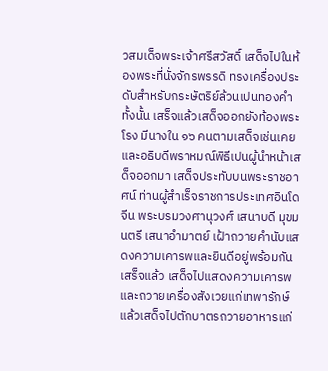วสมเด็จพระเจ้าศรีสวัสดิ์ เสด็จไปในห้องพระที่นั่งจักรพรรดิ ทรงเครื่องประดับสำหรับกระษัตริย์ล้วนเปนทองคำทั้งนั้น เสร็จแล้วเสด็จออกยังท้องพระโรง มีนางใน ๑๖ คนตามเสด็จเช่นเคย และอธิบดีพราหมณ์พิธีเปนผู้นำหน้าเสด็จออกมา เสด็จประทับบนพระราชอาศน์ ท่านผู้สำเร็จราชการประเทศอินโดจีน พระบรมวงศานุวงศ์ เสนาบดี มุขมนตรี เสนาอำมาตย์ เฝ้าถวายคำนับแสดงความเคารพและยินดีอยู่พร้อมกันเสร็จแล้ว เสด็จไปแสดงความเคารพและถวายเครื่องสังเวยแก่เทพารักษ์ แล้วเสด็จไปตักบาตรถวายอาหารแก่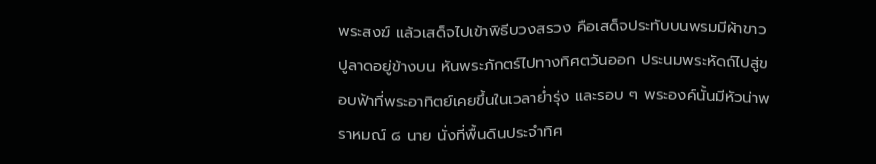พระสงฆ์ แล้วเสด็จไปเข้าพิธีบวงสรวง คือเสด็จประทับบนพรมมีผ้าขาวปูลาดอยู่ข้างบน หันพระภักตร์ไปทางทิศตวันออก ประนมพระหัดถ์ไปสู่ขอบฟ้าที่พระอาทิตย์เคยขึ้นในเวลาย่ำรุ่ง และรอบ ๆ พระองค์นั้นมีหัวน่าพราหมณ์ ๘ นาย นั่งที่พื้นดินประจำทิศ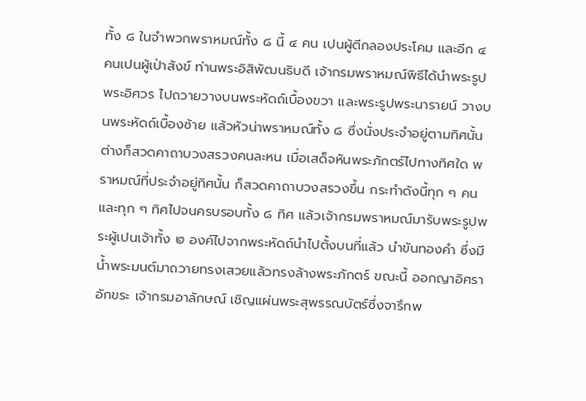ทั้ง ๘ ในจำพวกพราหมณ์ทั้ง ๘ นี้ ๔ คน เปนผู้ตีกลองประโคม และอีก ๔ คนเปนผู้เป่าสังข์ ท่านพระอิสิพัฒนธิบดี เจ้ากรมพราหมณ์พิธีได้นำพระรูปพระอิศวร ไปถวายวางบนพระหัดถ์เบื้องขวา และพระรูปพระนารายน์ วางบนพระหัดถ์เบื้องซ้าย แล้วหัวน่าพราหมณ์ทั้ง ๘ ซึ่งนั่งประจำอยู่ตามทิศนั้น ต่างก็สวดคาถาบวงสรวงคนละหน เมื่อเสด็จหันพระภักตร์ไปทางทิศใด พราหมณ์ที่ประจำอยู่ทิศนั้น ก็สวดคาถาบวงสรวงขึ้น กระทำดังนี้ทุก ๆ คน และทุก ๆ ทิศไปจนครบรอบทั้ง ๘ ทิศ แล้วเจ้ากรมพราหมณ์มารับพระรูปพระผู้เปนเจ้าทั้ง ๒ องค์ไปจากพระหัดถ์นำไปตั้งบนที่แล้ว นำขันทองคำ ซึ่งมีน้ำพระมนต์มาถวายทรงเสวยแล้วทรงล้างพระภักตร์ ขณะนี้ ออกญาอิศราอักขระ เจ้ากรมอาลักษณ์ เชิญแผ่นพระสุพรรณบัตร์ซึ่งจารึกพ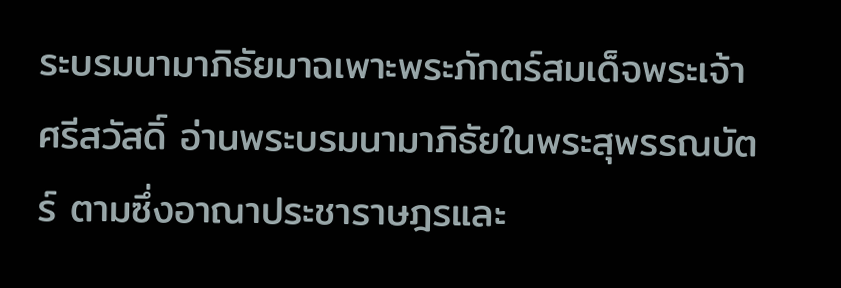ระบรมนามาภิธัยมาฉเพาะพระภักตร์สมเด็จพระเจ้าศรีสวัสดิ์ อ่านพระบรมนามาภิธัยในพระสุพรรณบัตร์ ตามซึ่งอาณาประชาราษฎรและ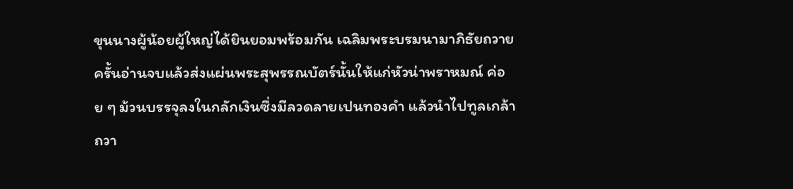ขุนนางผู้น้อยผู้ใหญ่ได้ยินยอมพร้อมกัน เฉลิมพระบรมนามาภิธัยถวาย ครั้นอ่านจบแล้วส่งแผ่นพระสุพรรณบัตร์นั้นให้แก่หัวน่าพราหมณ์ ค่อย ๆ ม้วนบรรจุลงในกลักเงินซึ่งมีลวดลายเปนทองคำ แล้วนำไปทูลเกล้าถวา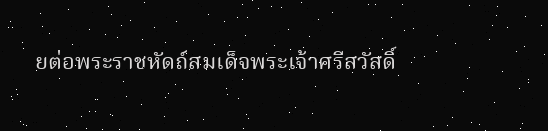ยต่อพระราชหัดถ์สมเด็จพระเจ้าศรีสวัสดิ์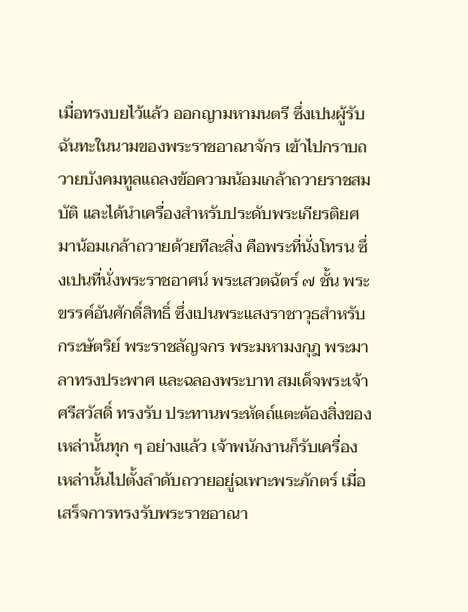เมื่อทรงบยไว้แล้ว ออกญามหามนตรี ซึ่งเปนผู้รับฉันทะในนามของพระราชอาณาจักร เข้าไปกราบถวายบังคมทูลแถลงข้อความน้อมเกล้าถวายราชสมบัติ และได้นำเครื่องสำหรับประดับพระเกียรติยศมาน้อมเกล้าถวายด้วยทีละสิ่ง คือพระที่นั่งโทรน ซึ่งเปนที่นั่งพระราชอาศน์ พระเสวตฉัตร์ ๗ ชั้น พระขรรค์อันศักดิ์สิทธิ์ ซึ่งเปนพระแสงราชาวุธสำหรับกระษัตริย์ พระราชลัญจกร พระมหามงกุฎ พระมาลาทรงประพาศ และฉลองพระบาท สมเด็จพระเจ้าศรีสวัสดิ์ ทรงรับ ประทานพระหัดถ์แตะต้องสิ่งของเหล่านั้นทุก ๆ อย่างแล้ว เจ้าพนักงานก็รับเครื่องเหล่านั้นไปตั้งลำดับถวายอยู่ฉเพาะพระภักตร์ เมื่อเสร็จการทรงรับพระราชอาณา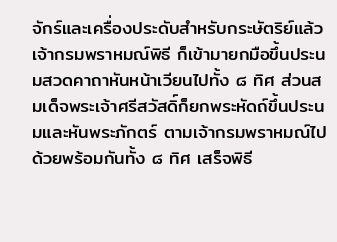จักร์และเครื่องประดับสำหรับกระษัตริย์แล้ว เจ้ากรมพราหมณ์พิธี ก็เข้ามายกมือขึ้นประนมสวดคาถาหันหน้าเวียนไปทั้ง ๘ ทิศ ส่วนสมเด็จพระเจ้าศรีสวัสดิ์ก็ยกพระหัดถ์ขึ้นประนมและหันพระภักตร์ ตามเจ้ากรมพราหมณ์ไปด้วยพร้อมกันทั้ง ๘ ทิศ เสร็จพิธี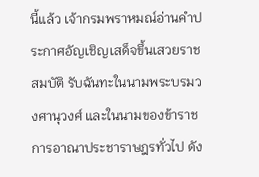นี้แล้ว เจ้ากรมพราหมณ์อ่านคำประกาศอัญเชิญเสด็จขึ้นเสวยราชสมบัติ รับฉันทะในนามพระบรมวงศานุวงศ์ และในนามของข้าราชการอาณาประชาราษฎรทั่วไป ดัง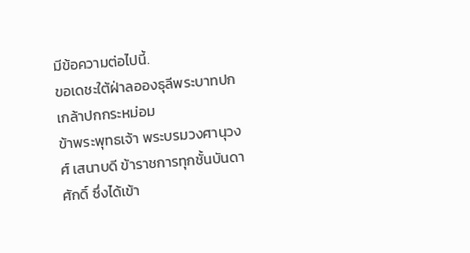มีข้อความต่อไปนี้.
ขอเดชะใต้ฝ่าลอองธุลีพระบาทปกเกล้าปกกระหม่อม
ข้าพระพุทธเจ้า พระบรมวงศานุวงศ์ เสนาบดี ข้าราชการทุกชั้นบันดาศักดิ์ ซึ่งได้เข้า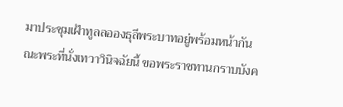มาประชุมเฝ้าทูลลอองธุลีพระบาทอยู่พร้อมหน้ากัน ณะพระที่นั่งเทวาวินิจฉัยนี้ ขอพระราชทานกราบบังค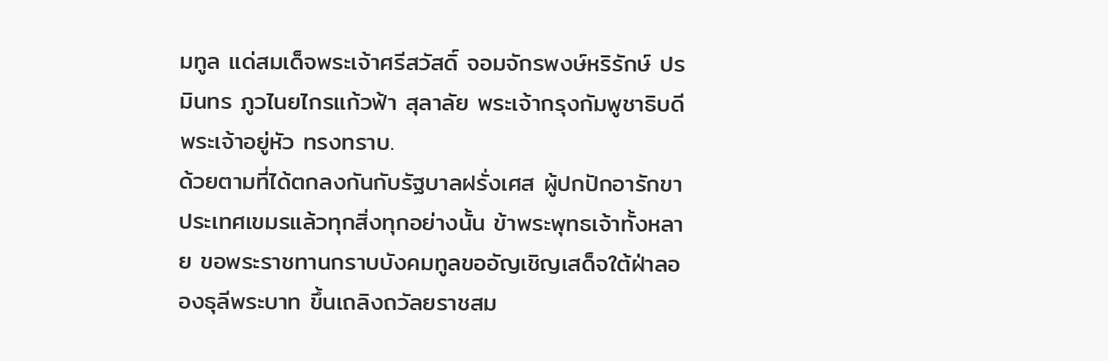มทูล แด่สมเด็จพระเจ้าศรีสวัสดิ์ จอมจักรพงษ์หริรักษ์ ปรมินทร ภูวไนยไกรแก้วฟ้า สุลาลัย พระเจ้ากรุงกัมพูชาธิบดี พระเจ้าอยู่หัว ทรงทราบ.
ด้วยตามที่ได้ตกลงกันกับรัฐบาลฝรั่งเศส ผู้ปกปักอารักขาประเทศเขมรแล้วทุกสิ่งทุกอย่างนั้น ข้าพระพุทธเจ้าทั้งหลาย ขอพระราชทานกราบบังคมทูลขออัญเชิญเสด็จใต้ฝ่าลอองธุลีพระบาท ขึ้นเถลิงถวัลยราชสม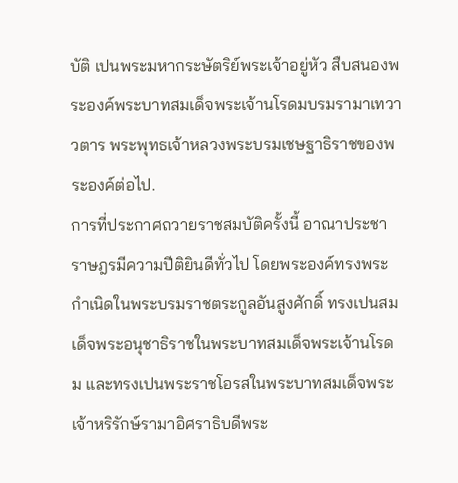บัติ เปนพระมหากระษัตริย์พระเจ้าอยู่หัว สืบสนองพระองค์พระบาทสมเด็จพระเจ้านโรดมบรมรามาเทวาวตาร พระพุทธเจ้าหลวงพระบรมเชษฐาธิราชของพระองค์ต่อไป.
การที่ประกาศถวายราชสมบัติครั้งนี้ อาณาประชาราษฎรมีความปีติยินดีทั่วไป โดยพระองค์ทรงพระกำเนิดในพระบรมราชตระกูลอันสูงศักดิ์ ทรงเปนสมเด็จพระอนุชาธิราชในพระบาทสมเด็จพระเจ้านโรดม และทรงเปนพระราชโอรสในพระบาทสมเด็จพระเจ้าหริรักษ์รามาอิศราธิบดีพระ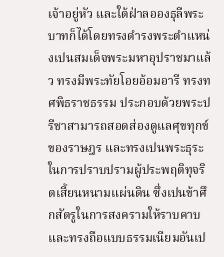เจ้าอยู่หัว และใต้ฝ่าลอองธุลีพระบาทก็ได้โดยทรงดำรงพระตำแหน่งเปนสมเด็จพระมหาอุปราชมาแล้ว ทรงมีพระทัยโอยอ้อมอารี ทรงทศพิธราชธรรม ประกอบด้วยพระปรีชาสามารถสอดส่องดูแลศุขทุกข์ของราษฎร และทรงเปนพระธุระในการปราบปรามผู้ประพฤติทุจริตเสี้ยนหนามแผ่นดิน ซึ่งเปนข้าศึกสัตรูในการสงครามให้ราบคาบ และทรงถือแบบธรรมเนียมอันเป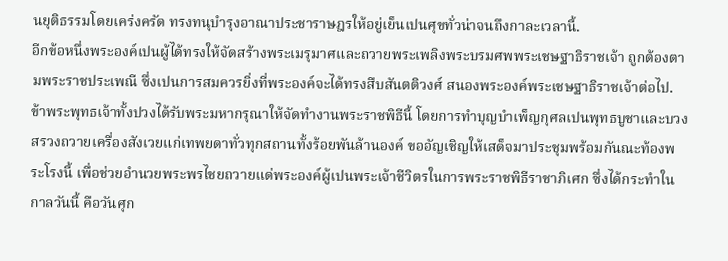นยุติธรรมโดยเคร่งครัด ทรงทนุบำรุงอาณาประชาราษฎรให้อยู่เย็นเปนศุขทั่วน่าจนถึงกาละเวลานี้.
อีกข้อหนึ่งพระองค์เปนผู้ได้ทรงให้จัดสร้างพระเมรุมาศและถวายพระเพลิงพระบรมศพพระเชษฐาธิราชเจ้า ถูกต้องตามพระราชประเพณี ซึ่งเปนการสมควรยิ่งที่พระองค์จะได้ทรงสืบสันตติวงศ์ สนองพระองค์พระเชษฐาธิราชเจ้าต่อไป.
ข้าพระพุทธเจ้าทั้งปวงได้รับพระมหากรุณาให้จัดทำงานพระราชพิธีนี้ โดยการทำบุญบำเพ็ญกุศลเปนพุทธบูชาและบวงสรวงถวายเครื่องสังเวยแก่เทพยดาทั่วทุกสถานทั้งร้อยพันล้านองค์ ขออัญเชิญให้เสด็จมาประชุมพร้อมกันณะท้องพระโรงนี้ เพื่อช่วยอำนวยพระพรไชยถวายแด่พระองค์ผู้เปนพระเจ้าชีวิตรในการพระราชพิธีราชาภิเศก ซึ่งได้กระทำในกาลวันนี้ คือวันศุก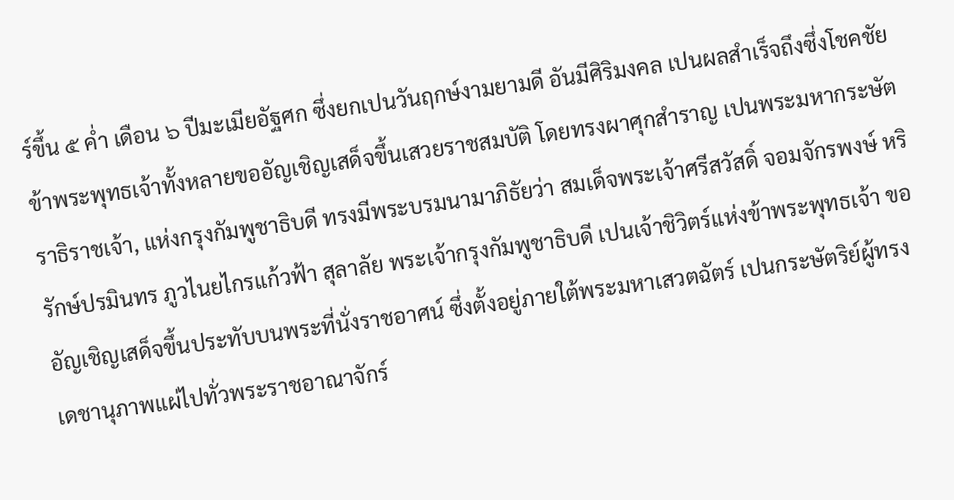ร์ขึ้น ๕ ค่ำ เดือน ๖ ปีมะเมียอัฐศก ซึ่งยกเปนวันฤกษ์งามยามดี อันมีศิริมงคล เปนผลสำเร็จถึงซึ่งโชคชัย ข้าพระพุทธเจ้าทั้งหลายขออัญเชิญเสด็จขึ้นเสวยราชสมบัติ โดยทรงผาศุกสำราญ เปนพระมหากระษัตราธิราชเจ้า, แห่งกรุงกัมพูชาธิบดี ทรงมีพระบรมนามาภิธัยว่า สมเด็จพระเจ้าศรีสวัสดิ์ จอมจักรพงษ์ หริรักษ์ปรมินทร ภูวไนยไกรแก้วฟ้า สุลาลัย พระเจ้ากรุงกัมพูชาธิบดี เปนเจ้าชิวิตร์แห่งข้าพระพุทธเจ้า ขออัญเชิญเสด็จขึ้นประทับบนพระที่นั่งราชอาศน์ ซึ่งตั้งอยู่ภายใต้พระมหาเสวตฉัตร์ เปนกระษัตริย์ผู้ทรงเดชานุภาพแผ่ไปทั่วพระราชอาณาจักร์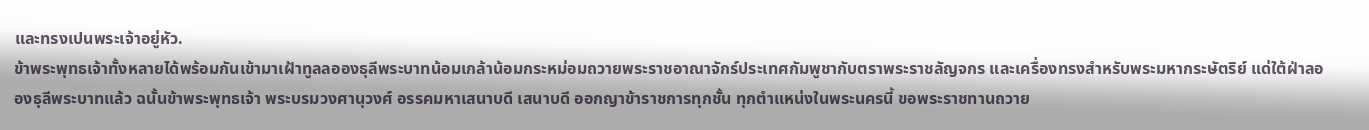และทรงเปนพระเจ้าอยู่หัว.
ข้าพระพุทธเจ้าทั้งหลายได้พร้อมกันเข้ามาเฝ้าทูลลอองธุลีพระบาทน้อมเกล้าน้อมกระหม่อมถวายพระราชอาณาจักร์ประเทศกัมพูชากับตราพระราชลัญจกร และเครื่องทรงสำหรับพระมหากระษัตริย์ แด่ใต้ฝ่าลอองธุลีพระบาทแล้ว ฉนั้นข้าพระพุทธเจ้า พระบรมวงศานุวงศ์ อรรคมหาเสนาบดี เสนาบดี ออกญาข้าราชการทุกชั้น ทุกตำแหน่งในพระนครนี้ ขอพระราชทานถวาย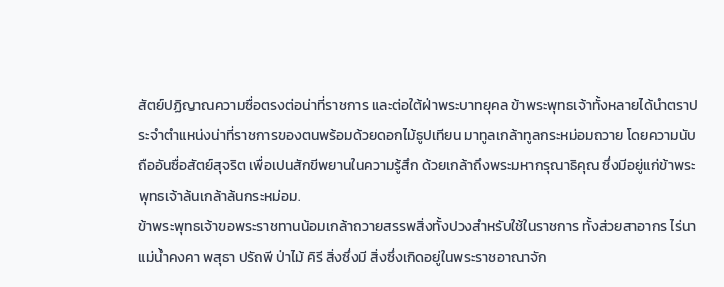สัตย์ปฏิญาณความซื่อตรงต่อน่าที่ราชการ และต่อใต้ฝ่าพระบาทยุคล ข้าพระพุทธเจ้าทั้งหลายได้นำตราประจำตำแหน่งน่าที่ราชการของตนพร้อมด้วยดอกไม้ธูปเทียน มาทูลเกล้าทูลกระหม่อมถวาย โดยความนับถืออันซื่อสัตย์สุจริต เพื่อเปนสักขีพยานในความรู้สึก ด้วยเกล้าถึงพระมหากรุณาธิคุณ ซึ่งมีอยู่แก่ข้าพระพุทธเจ้าล้นเกล้าล้นกระหม่อม.
ข้าพระพุทธเจ้าขอพระราชทานน้อมเกล้าถวายสรรพสิ่งทั้งปวงสำหรับใช้ในราชการ ทั้งส่วยสาอากร ไร่นา แม่น้ำคงคา พสุธา ปรัถพี ป่าไม้ คิรี สิ่งซึ่งมี สิ่งซึ่งเกิดอยู่ในพระราชอาณาจัก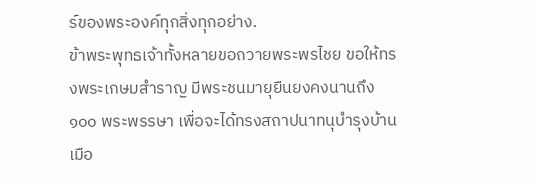ร์ของพระองค์ทุกสิ่งทุกอย่าง.
ข้าพระพุทธเจ้าทั้งหลายขอถวายพระพรไชย ขอให้ทรงพระเกษมสำราญ มีพระชนมายุยืนยงคงนานถึง ๑๐๐ พระพรรษา เพื่อจะได้ทรงสถาปนาทนุบำรุงบ้านเมือ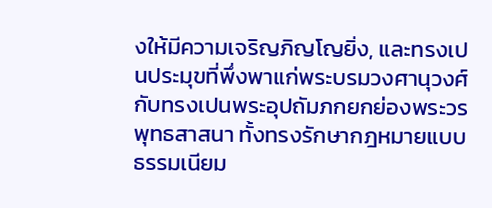งให้มีความเจริญภิญโญยิ่ง, และทรงเปนประมุขที่พึ่งพาแก่พระบรมวงศานุวงศ์ กับทรงเปนพระอุปถัมภกยกย่องพระวรพุทธสาสนา ทั้งทรงรักษากฎหมายแบบธรรมเนียม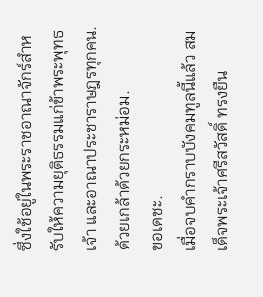ซึ่งใช้อยู่ในพระราชอาณาจักร์สำหรับให้ความยุติธรรมแก่ข้าพระพุทธเจ้า และอาณาประชาราษฎรทุกคน. ด้วยเกล้าด้วยกระหม่อม.
ขอเดชะ.
เมื่อจบคำกราบบังคมทูลนี้แล้ว สมเด็จพระเจ้าศรีสวัสดิ์ ทรงยืน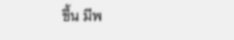ขึ้น มีพ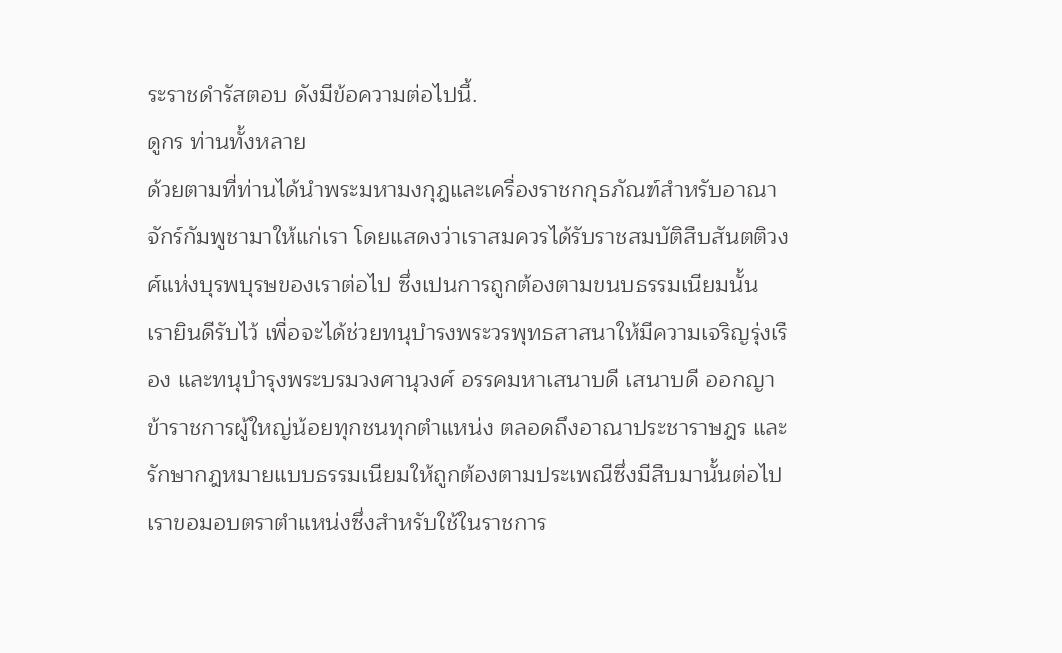ระราชดำรัสตอบ ดังมีข้อความต่อไปนี้.
ดูกร ท่านทั้งหลาย
ด้วยตามที่ท่านได้นำพระมหามงกุฎและเครื่องราชกกุธภัณฑ์สำหรับอาณาจักร์กัมพูชามาให้แก่เรา โดยแสดงว่าเราสมควรได้รับราชสมบัติสืบสันตติวงศ์แห่งบุรพบุรษของเราต่อไป ซึ่งเปนการถูกต้องตามขนบธรรมเนียมนั้น เรายินดีรับไว้ เพื่อจะได้ช่วยทนุบำรงพระวรพุทธสาสนาให้มีความเจริญรุ่งเรือง และทนุบำรุงพระบรมวงศานุวงศ์ อรรคมหาเสนาบดี เสนาบดี ออกญาข้าราชการผู้ใหญ่น้อยทุกชนทุกตำแหน่ง ตลอดถึงอาณาประชาราษฎร และรักษากฎหมายแบบธรรมเนียมให้ถูกต้องตามประเพณีซึ่งมีสืบมานั้นต่อไป
เราขอมอบตราตำแหน่งซึ่งสำหรับใช้ในราชการ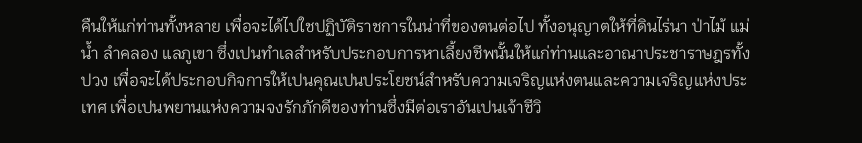คืนให้แก่ท่านทั้งหลาย เพื่อจะได้ไปใชปฏิบัติราชการในน่าที่ของตนต่อไป ทั้งอนุญาตให้ที่ดินไร่นา ป่าไม้ แม่น้ำ ลำคลอง แลภูเขา ซึ่งเปนทำเลสำหรับประกอบการหาเลี้ยงชีพนั้นให้แก่ท่านและอาณาประชาราษฎรทั้งปวง เพื่อจะได้ประกอบกิจการให้เปนคุณเปนประโยชน์สำหรับความเจริญแห่งตนและความเจริญแห่งประเทศ เพื่อเปนพยานแห่งความจงรักภักดีของท่านซึ่งมีต่อเราอันเปนเจ้าชีวิ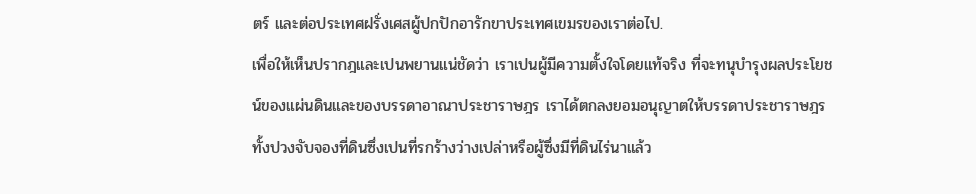ตร์ และต่อประเทศฝรั่งเศสผู้ปกปักอารักขาประเทศเขมรของเราต่อไป.
เพื่อให้เห็นปรากฎและเปนพยานแน่ชัดว่า เราเปนผู้มีความตั้งใจโดยแท้จริง ที่จะทนุบำรุงผลประโยชน์ของแผ่นดินและของบรรดาอาณาประชาราษฎร เราได้ตกลงยอมอนุญาตให้บรรดาประชาราษฎรทั้งปวงจับจองที่ดินซึ่งเปนที่รกร้างว่างเปล่าหรือผู้ซึ่งมีที่ดินไร่นาแล้ว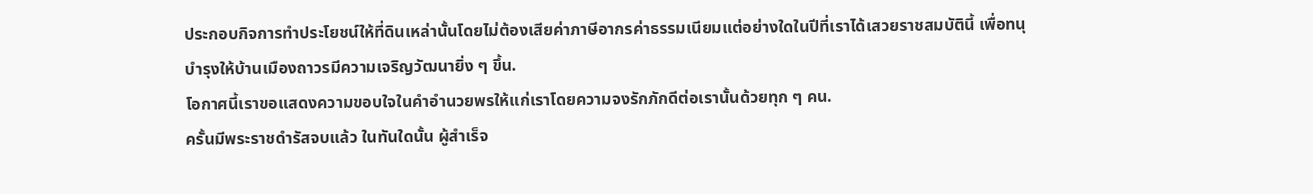ประกอบกิจการทำประโยชน์ให้ที่ดินเหล่านั้นโดยไม่ต้องเสียค่าภาษีอากรค่าธรรมเนียมแต่อย่างใดในปีที่เราได้เสวยราชสมบัตินี้ เพื่อทนุบำรุงให้บ้านเมืองถาวรมีความเจริญวัฒนายิ่ง ๆ ขึ้น.
โอกาศนี้เราขอแสดงความขอบใจในคำอำนวยพรให้แก่เราโดยความจงรักภักดีต่อเรานั้นด้วยทุก ๆ คน.
ครั้นมีพระราชดำรัสจบแล้ว ในทันใดนั้น ผู้สำเร็จ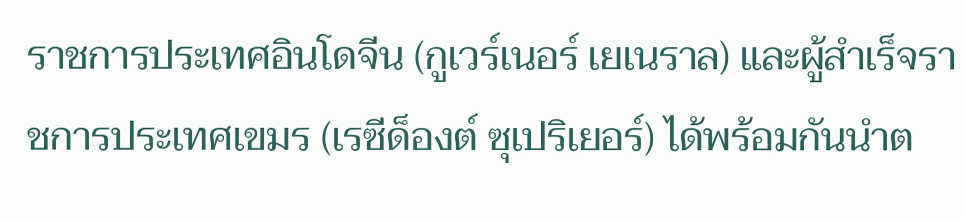ราชการประเทศอินโดจีน (กูเวร์เนอร์ เยเนราล) และผู้สำเร็จราชการประเทศเขมร (เรซีด็องต์ ซุเปริเยอร์) ได้พร้อมกันนำต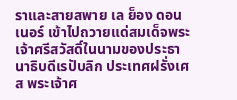ราและสายสพาย เล ย็อง ดอน เนอร์ เข้าไปถวายแด่สมเด็จพระเจ้าศรีสวัสดิ์ในนามของประธานาธิบดีเรปับลิก ประเทศฝรั่งเศส พระเจ้าศ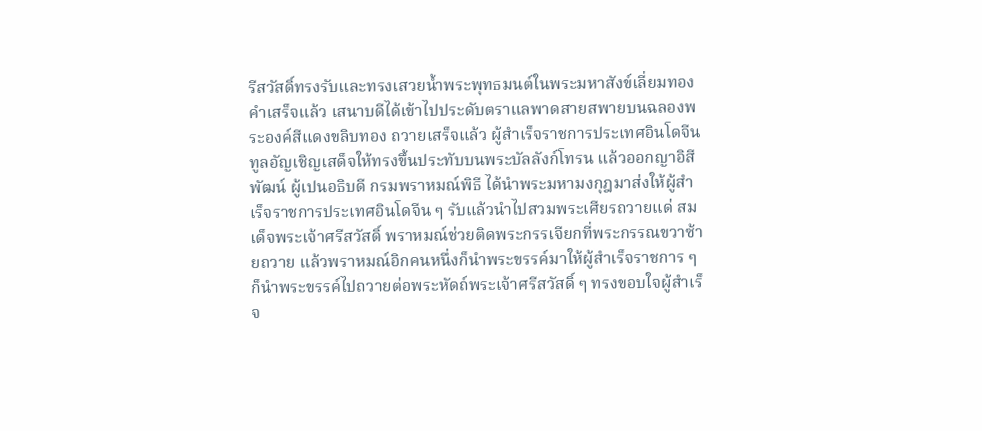รีสวัสดิ์ทรงรับและทรงเสวยน้ำพระพุทธมนต์ในพระมหาสังข์เลี่ยมทองคำเสร็จแล้ว เสนาบดีได้เข้าไปประดับตราแลพาดสายสพายบนฉลองพระองค์สีแดงขลิบทอง ถวายเสร็จแล้ว ผู้สำเร็จราชการประเทศอินโดจีน ทูลอัญเชิญเสด็จให้ทรงขึ้นประทับบนพระบัลลังก์โทรน แล้วออกญาอิสีพัฒน์ ผู้เปนอธิบดี กรมพราหมณ์พิธี ได้นำพระมหามงกุฎมาส่งให้ผู้สำเร็จราชการประเทศอินโดจีน ๆ รับแล้วนำไปสวมพระเศียรถวายแด่ สมเด็จพระเจ้าศรีสวัสดิ์ พราหมณ์ช่วยติดพระกรรเจียกที่พระกรรณขวาซ้ายถวาย แล้วพราหมณ์อิกคนหนึ่งก็นำพระขรรค์มาให้ผู้สำเร็จราชการ ๆ ก็นำพระขรรค์ไปถวายต่อพระหัดถ์พระเจ้าศรีสวัสดิ์ ๆ ทรงขอบใจผู้สำเร็จ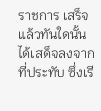ราชการ เสร็จแล้วทันใดนั้นได้เสด็จลงจากที่ประทับ ซึ่งเรี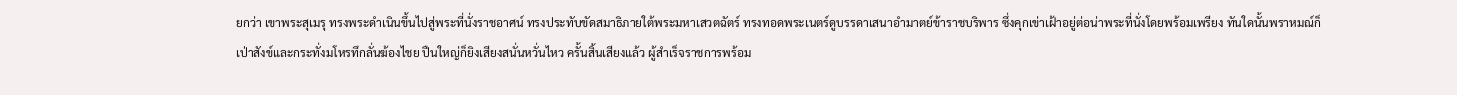ยกว่า เขาพระสุเมรุ ทรงพระดำเนินขึ้นไปสู่พระที่นั่งราชอาศน์ ทรงประทับขัดสมาธิภายใต้พระมหาเสวตฉัตร์ ทรงทอดพระเนตร์ดูบรรดาเสนาอำมาตย์ข้าราชบริพาร ซึ่งคุกเข่าเฝ้าอยู่ต่อน่าพระที่นั่งโดยพร้อมเพรียง ทันใดนั้นพราหมณ์ก็เป่าสังข์และกระทั่งมโหรทึกลั่นฆ้องไชย ปืนใหญ่ก็ยิงเสียงสนั่นหวั่นไหว ครั้นสิ้นเสียงแล้ว ผู้สำเร็จราชการพร้อม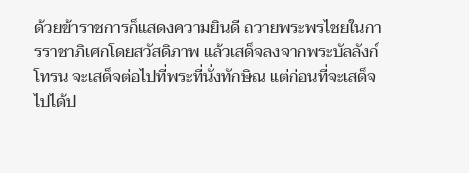ด้วยข้าราชการก็แสดงความยินดี ถวายพระพรไชยในการราชาภิเศกโดยสวัสดิภาพ แล้วเสด็จลงจากพระบัลลังก์โทรน จะเสด็จต่อไปที่พระที่นั่งทักษิณ แต่ก่อนที่จะเสด็จไปได้ป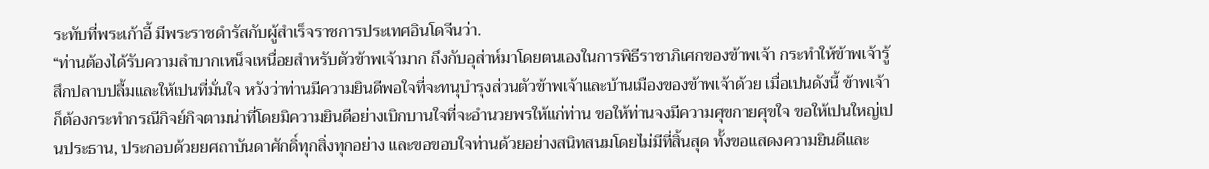ระทับที่พระเก้าอี้ มีพระราชดำรัสกับผู้สำเร็จราชการประเทศอินโดจีนว่า.
“ท่านต้องได้รับความลำบากเหน็จเหนื่อยสำหรับตัวข้าพเจ้ามาก ถึงกับอุส่าห์มาโดยตนเองในการพิธีราชาภิเศกของข้าพเจ้า กระทำให้ข้าพเจ้ารู้สึกปลาบปลื้มและให้เปนที่มั่นใจ หวังว่าท่านมีความยินดีพอใจที่จะทนุบำรุงส่วนตัวข้าพเจ้าและบ้านเมืองของข้าพเจ้าด้วย เมื่อเปนดังนี้ ข้าพเจ้าก็ต้องกระทำกรณีกิจย์กิจตามน่าที่โดยมิความยินดีอย่างเบิกบานใจที่จะอำนวยพรให้แก่ท่าน ขอให้ท่านจงมีความศุขกายศุขใจ ขอให้เปนใหญ่เปนประธาน, ประกอบด้วยยศถาบันดาศักดิ์ทุกสิ่งทุกอย่าง และขอขอบใจท่านด้วยอย่างสนิทสนมโดยไม่มีที่สิ้นสุด ทั้งขอแสดงความยินดีและ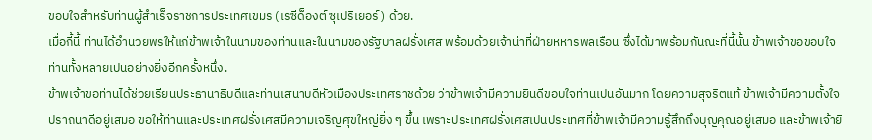ขอบใจสำหรับท่านผู้สำเร็จราชการประเทศเขมร (เรซีด็องต์ ซุเปริเยอร์) ด้วย.
เมื่อกี้นี้ ท่านได้อำนวยพรให้แก่ข้าพเจ้าในนามของท่านและในนามของรัฐบาลฝรั่งเศส พร้อมด้วยเจ้าน่าที่ฝ่ายหหารพลเรือน ซึ่งได้มาพร้อมกันณะที่นี้นั้น ข้าพเจ้าขอขอบใจท่านทั้งหลายเปนอย่างยิ่งอีกครั้งหนึ่ง.
ข้าพเจ้าขอท่านได้ช่วยเรียนประธานาธิบดีและท่านเสนาบดีหัวเมืองประเทศราชด้วย ว่าข้าพเจ้ามีความยินดีขอบใจท่านเปนอันมาก โดยความสุจริตแท้ ข้าพเจ้ามีความตั้งใจปราถนาดีอยู่เสมอ ขอให้ท่านและประเทศฝรั่งเศสมีความเจริญศุขใหญ่ยิ่ง ๆ ขึ้น เพราะประเทศฝรั่งเศสเปนประเทศที่ข้าพเจ้ามีความรู้สึกถึงบุญคุณอยู่เสมอ และข้าพเจ้ายิ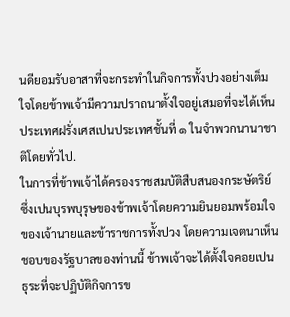นดียอมรับอาสาที่จะกระทำในกิจการทั้งปวงอย่างเต็มใจโดยข้าพเจ้ามีความปราถนาตั้งใจอยู่เสมอที่จะได้เห็นประเทศฝรั่งเศสเปนประเทศชั้นที่ ๑ ในจำพวกนานาชาติโดยทั่วไป.
ในการที่ข้าพเจ้าได้ครองราชสมบัติสืบสนองกระษัตริย์ ซึ่งเปนบุรพบุรุษของข้าพเจ้าโดยความยินยอมพร้อมใจของเจ้านายและข้าราชการทั้งปวง โดยความเจตนาเห็นชอบของรัฐบาลของท่านนี้ ข้าพเจ้าจะได้ตั้งใจคอยเปนธุระที่จะปฏิบัติกิจการข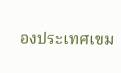องประเทศเขม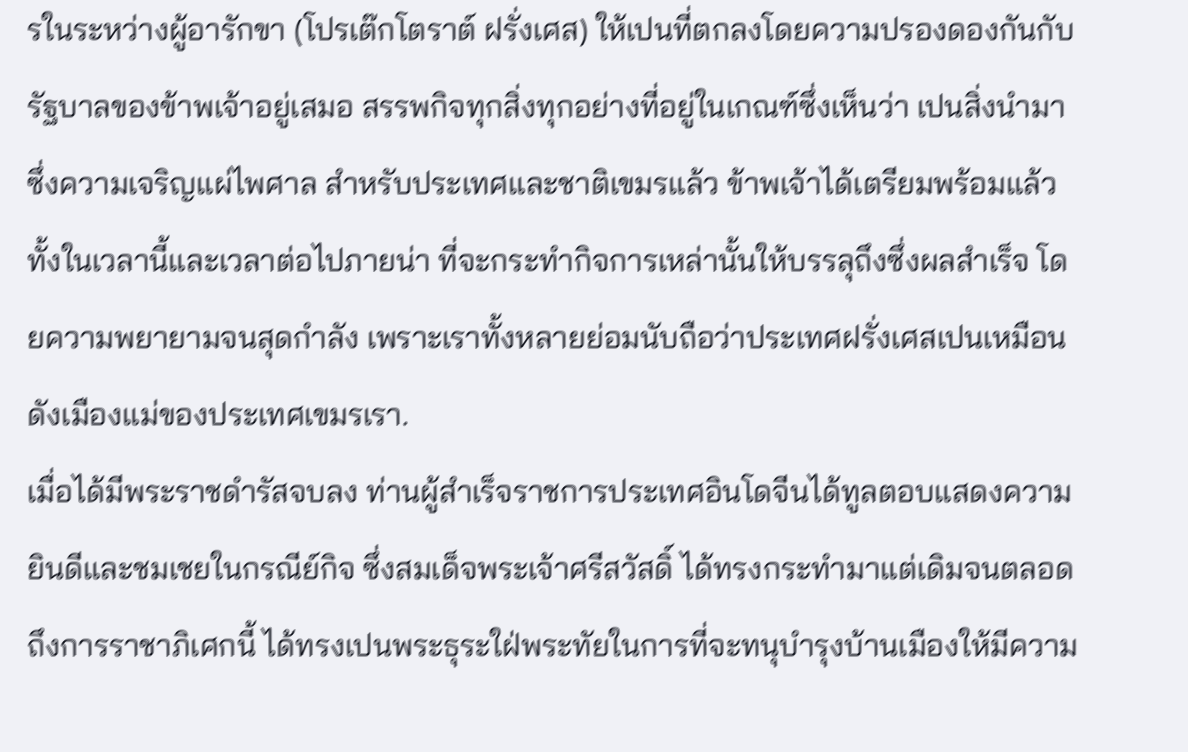รในระหว่างผู้อารักขา (โปรเต๊กโตราต์ ฝรั่งเศส) ให้เปนที่ตกลงโดยความปรองดองกันกับรัฐบาลของข้าพเจ้าอยู่เสมอ สรรพกิจทุกสิ่งทุกอย่างที่อยู่ในเกณฑ์ซึ่งเห็นว่า เปนสิ่งนำมาซึ่งความเจริญแผ่ไพศาล สำหรับประเทศและชาติเขมรแล้ว ข้าพเจ้าได้เตรียมพร้อมแล้วทั้งในเวลานี้และเวลาต่อไปภายน่า ที่จะกระทำกิจการเหล่านั้นให้บรรลุถึงซึ่งผลสำเร็จ โดยความพยายามจนสุดกำลัง เพราะเราทั้งหลายย่อมนับถือว่าประเทศฝรั่งเศสเปนเหมือนดังเมืองแม่ของประเทศเขมรเรา.
เมื่อได้มีพระราชดำรัสจบลง ท่านผู้สำเร็จราชการประเทศอินโดจีนได้ทูลตอบแสดงความยินดีและชมเชยในกรณีย์กิจ ซึ่งสมเด็จพระเจ้าศรีสวัสดิ์ ได้ทรงกระทำมาแต่เดิมจนตลอดถึงการราชาภิเศกนี้ ได้ทรงเปนพระธุระใฝ่พระทัยในการที่จะทนุบำรุงบ้านเมืองให้มีความ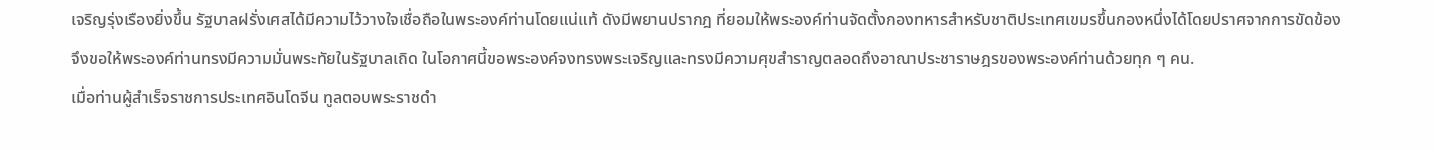เจริญรุ่งเรืองยิ่งขึ้น รัฐบาลฝรั่งเศสได้มีความไว้วางใจเชื่อถือในพระองค์ท่านโดยแน่แท้ ดังมีพยานปรากฎ ที่ยอมให้พระองค์ท่านจัดตั้งกองทหารสำหรับชาติประเทศเขมรขึ้นกองหนึ่งได้โดยปราศจากการขัดข้อง จึงขอให้พระองค์ท่านทรงมีความมั่นพระทัยในรัฐบาลเถิด ในโอกาศนี้ขอพระองค์จงทรงพระเจริญและทรงมีความศุขสำราญตลอดถึงอาณาประชาราษฎรของพระองค์ท่านด้วยทุก ๆ คน.
เมื่อท่านผู้สำเร็จราชการประเทศอินโดจีน ทูลตอบพระราชดำ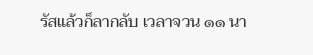รัสแล้วก็ลากลับ เวลาจวน ๑๑ นา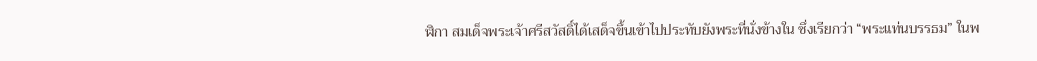ฬิกา สมเด็จพระเจ้าศรีสวัสดิ์ได้เสด็จขึ้นเข้าไปประทับยังพระที่นั่งข้างใน ซึ่งเรียกว่า “พระแท่นบรรธม” ในพ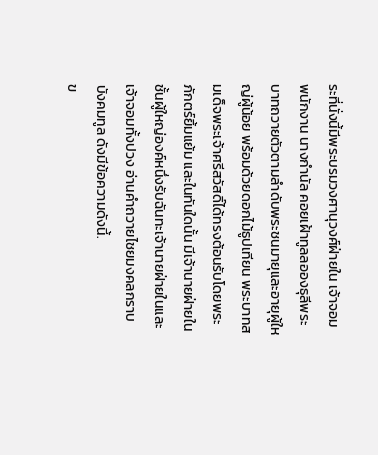ระที่นั่งนี้มีพระบรมวงศานุวงศ์ฝ่ายใน เจ้าจอม พนักงาน นางกำนัล คอยเฝ้าทูลลอองธุลีพระบาทถวายตัวตามลำดับพระชนมายุและอายุผู้ใหญ่ผู้น้อย พร้อมด้วยดอกไม้ธูปเทียน พระบาทสมเด็จพระเจ้าศรีสวัสดิ์ได้ทรงต้อนรับโดยพระภักตร์ยิ้มแย้ม และในทันใดนั้น มีเจ้านายฝ่ายในชั้นผู้ใหญ่องค์หนึ่งรับฉันทะเจ้านายฝ่ายในและเจ้าจอมทั้งปวง อ่านคำถวายไชยมงคลกราบบังคมทูล ดังมีข้อความดังนี้.
ข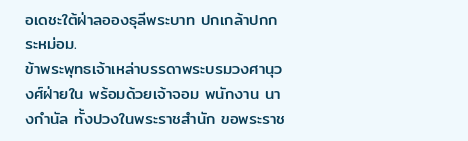อเดชะใต้ฝ่าลอองธุลีพระบาท ปกเกล้าปกกระหม่อม.
ข้าพระพุทธเจ้าเหล่าบรรดาพระบรมวงศานุวงศ์ฝ่ายใน พร้อมด้วยเจ้าจอม พนักงาน นางกำนัล ทั้งปวงในพระราชสำนัก ขอพระราช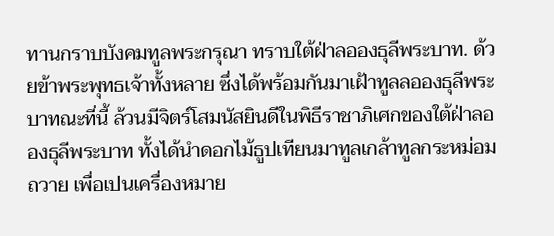ทานกราบบังคมทูลพระกรุณา ทราบใต้ฝ่าลอองธุลีพระบาท. ด้วยข้าพระพุทธเจ้าทั้งหลาย ซึ่งได้พร้อมกันมาเฝ้าทูลลอองธุลีพระบาทณะที่นี้ ล้วนมีจิตร์โสมนัสยินดีในพิธีราชาภิเศกของใต้ฝ่าลอองธุลีพระบาท ทั้งได้นำดอกไม้ธูปเทียนมาทูลเกล้าทูลกระหม่อมถวาย เพื่อเปนเครื่องหมาย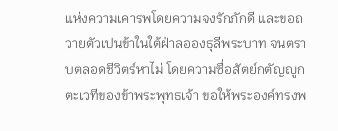แห่งความเคารพโดยความจงรักภักดี และขอถวายตัวเปนข้าในใต้ฝ่าลอองธุลีพระบาท จนตราบตลอดชีวิตร์หาไม่ โดยความซื่อสัตย์กตัญญูกตะเวทีของข้าพระพุทธเจ้า ขอให้พระองค์ทรงพ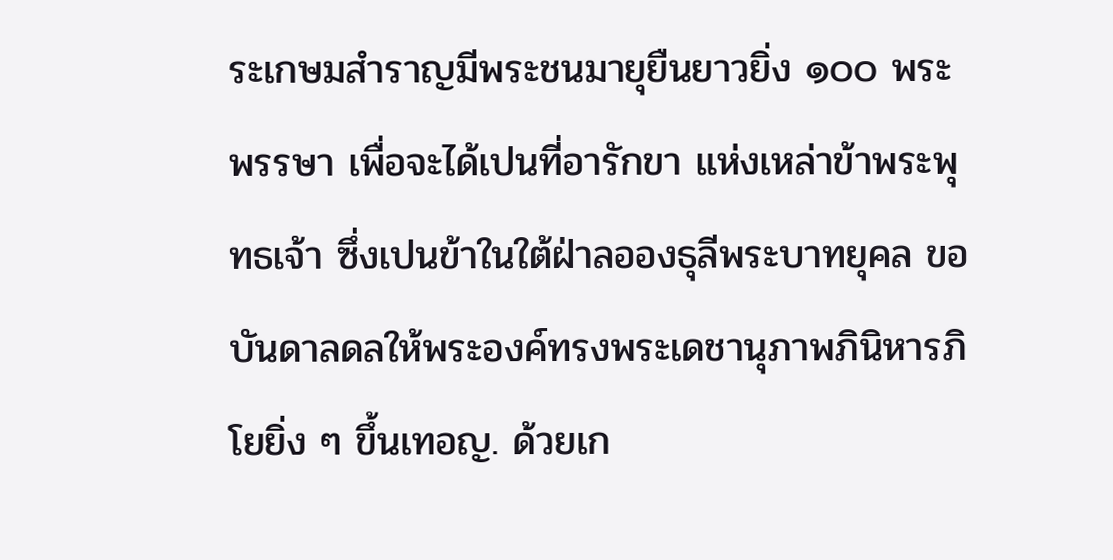ระเกษมสำราญมีพระชนมายุยืนยาวยิ่ง ๑๐๐ พระพรรษา เพื่อจะได้เปนที่อารักขา แห่งเหล่าข้าพระพุทธเจ้า ซึ่งเปนข้าในใต้ฝ่าลอองธุลีพระบาทยุคล ขอบันดาลดลให้พระองค์ทรงพระเดชานุภาพภินิหารภิโยยิ่ง ๆ ขึ้นเทอญ. ด้วยเก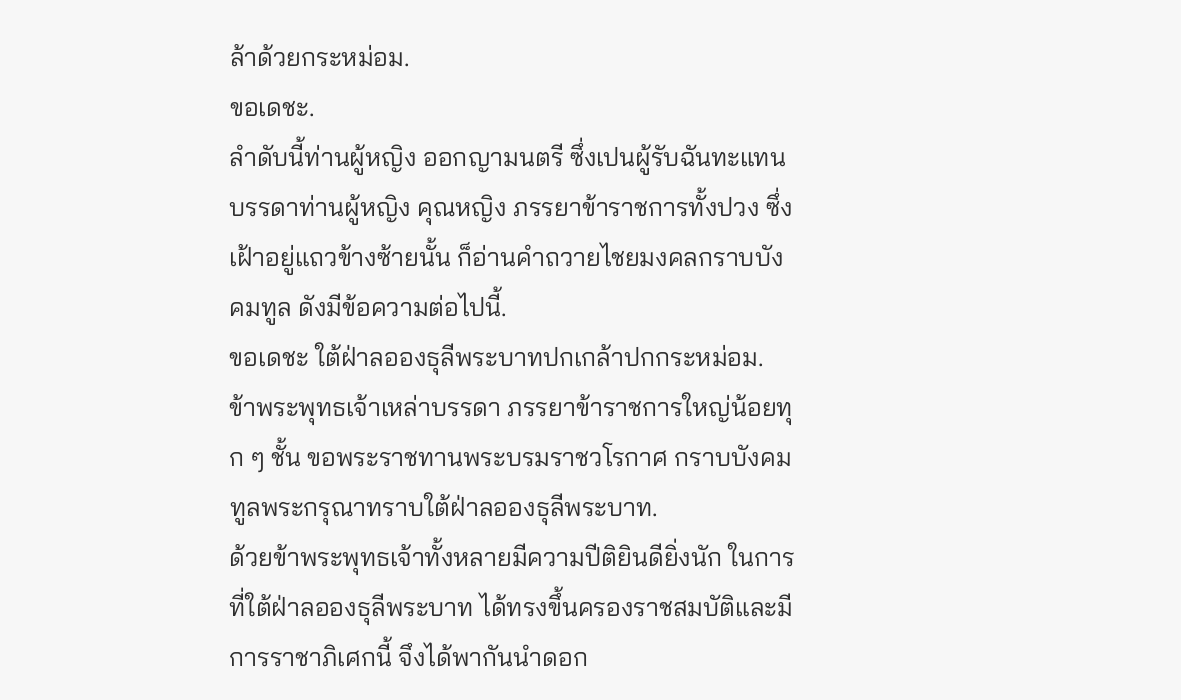ล้าด้วยกระหม่อม.
ขอเดชะ.
ลำดับนี้ท่านผู้หญิง ออกญามนตรี ซึ่งเปนผู้รับฉันทะแทนบรรดาท่านผู้หญิง คุณหญิง ภรรยาข้าราชการทั้งปวง ซึ่งเฝ้าอยู่แถวข้างซ้ายนั้น ก็อ่านคำถวายไชยมงคลกราบบังคมทูล ดังมีข้อความต่อไปนี้.
ขอเดชะ ใต้ฝ่าลอองธุลีพระบาทปกเกล้าปกกระหม่อม.
ข้าพระพุทธเจ้าเหล่าบรรดา ภรรยาข้าราชการใหญ่น้อยทุก ๆ ชั้น ขอพระราชทานพระบรมราชวโรกาศ กราบบังคมทูลพระกรุณาทราบใต้ฝ่าลอองธุลีพระบาท.
ด้วยข้าพระพุทธเจ้าทั้งหลายมีความปีติยินดียิ่งนัก ในการที่ใต้ฝ่าลอองธุลีพระบาท ได้ทรงขึ้นครองราชสมบัติและมีการราชาภิเศกนี้ จึงได้พากันนำดอก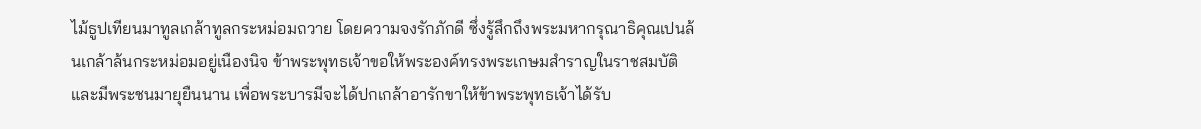ไม้ธูปเทียนมาทูลเกล้าทูลกระหม่อมถวาย โดยความจงรักภักดี ซึ่งรู้สึกถึงพระมหากรุณาธิคุณเปนล้นเกล้าล้นกระหม่อมอยู่เนืองนิจ ข้าพระพุทธเจ้าขอให้พระองค์ทรงพระเกษมสำราญในราชสมบัติและมีพระชนมายุยืนนาน เพื่อพระบารมีจะได้ปกเกล้าอารักขาให้ข้าพระพุทธเจ้าได้รับ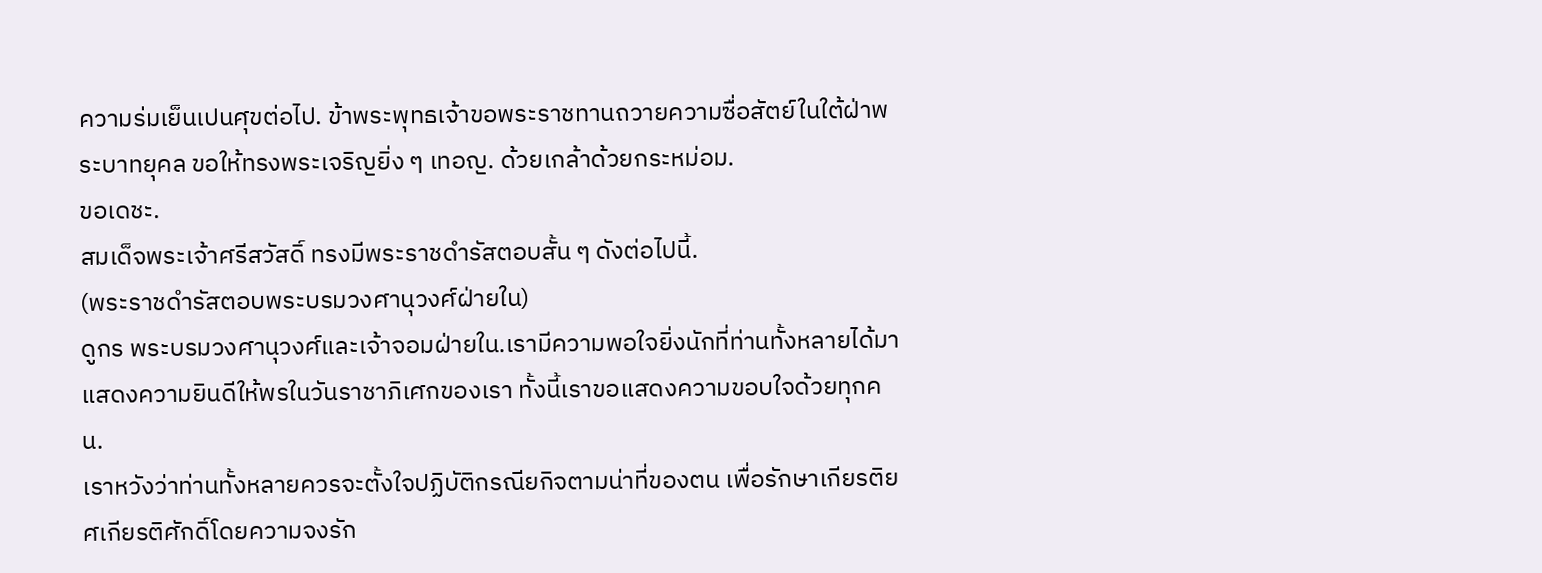ความร่มเย็นเปนศุขต่อไป. ข้าพระพุทธเจ้าขอพระราชทานถวายความซื่อสัตย์ในใต้ฝ่าพระบาทยุคล ขอให้ทรงพระเจริญยิ่ง ๆ เทอญ. ด้วยเกล้าด้วยกระหม่อม.
ขอเดชะ.
สมเด็จพระเจ้าศรีสวัสดิ์ ทรงมีพระราชดำรัสตอบสั้น ๆ ดังต่อไปนี้.
(พระราชดำรัสตอบพระบรมวงศานุวงศ์ฝ่ายใน)
ดูกร พระบรมวงศานุวงศ์และเจ้าจอมฝ่ายใน.เรามีความพอใจยิ่งนักที่ท่านทั้งหลายได้มาแสดงความยินดีให้พรในวันราชาภิเศกของเรา ทั้งนี้เราขอแสดงความขอบใจด้วยทุกคน.
เราหวังว่าท่านทั้งหลายควรจะตั้งใจปฏิบัติกรณียกิจตามน่าที่ของตน เพื่อรักษาเกียรติยศเกียรติศักดิ์โดยความจงรัก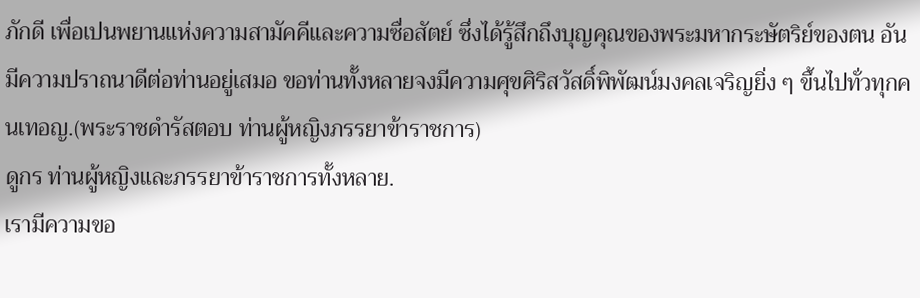ภักดี เพื่อเปนพยานแห่งความสามัคคีและความซื่อสัตย์ ซึ่งได้รู้สึกถึงบุญคุณของพระมหากระษัตริย์ของตน อันมีความปราถนาดีต่อท่านอยู่เสมอ ขอท่านทั้งหลายจงมีความศุขศิริสวัสดิ์พิพัฒน์มงคลเจริญยิ่ง ๆ ขึ้นไปทั่วทุกคนเทอญ.(พระราชดำรัสตอบ ท่านผู้หญิงภรรยาข้าราชการ)
ดูกร ท่านผู้หญิงและภรรยาข้าราชการทั้งหลาย.
เรามีความขอ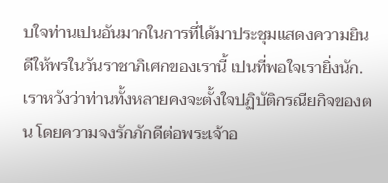บใจท่านเปนอันมากในการที่ได้มาประชุมแสดงความยินดีให้พรในวันราชาภิเศกของเรานี้ เปนที่พอใจเรายิ่งนัก.
เราหวังว่าท่านทั้งหลายคงจะตั้งใจปฏิบัติกรณียกิจของตน โดยความจงรักภักดีต่อพระเจ้าอ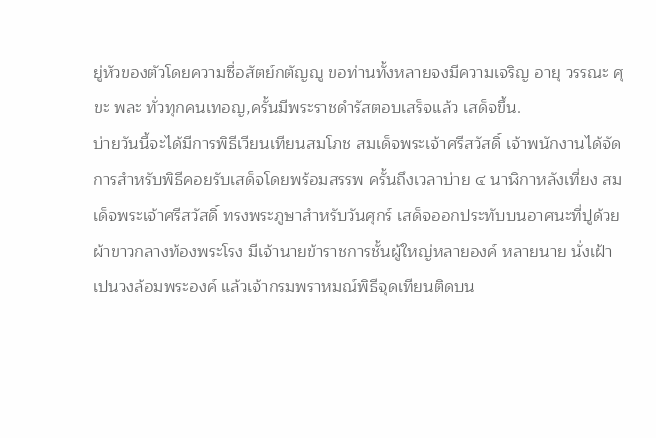ยู่หัวของตัวโดยความซื่อสัตย์กตัญญู ขอท่านทั้งหลายจงมีความเจริญ อายุ วรรณะ ศุขะ พละ ทั่วทุกคนเทอญ,ครั้นมีพระราชดำรัสตอบเสร็จแล้ว เสด็จขึ้น.
บ่ายวันนี้จะได้มีการพิธีเวียนเทียนสมโภช สมเด็จพระเจ้าศรีสวัสดิ์ เจ้าพนักงานได้จัดการสำหรับพิธีคอยรับเสด็จโดยพร้อมสรรพ ครั้นถึงเวลาบ่าย ๔ นาฬิกาหลังเที่ยง สมเด็จพระเจ้าศรีสวัสดิ์ ทรงพระภูษาสำหรับวันศุกร์ เสด็จออกประทับบนอาศนะที่ปูด้วยผ้าขาวกลางท้องพระโรง มีเจ้านายข้าราชการชั้นผู้ใหญ่หลายองค์ หลายนาย นั่งเฝ้าเปนวงล้อมพระองค์ แล้วเจ้ากรมพราหมณ์พิธีจุดเทียนติดบน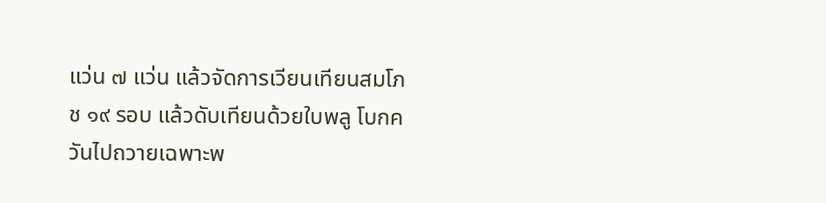แว่น ๗ แว่น แล้วจัดการเวียนเทียนสมโภช ๑๙ รอบ แล้วดับเทียนด้วยใบพลู โบกควันไปถวายเฉพาะพ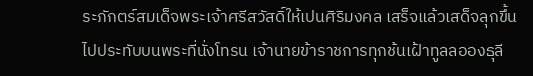ระภักตร์สมเด็จพระเจ้าศรีสวัสดิ์ให้เปนศิริมงคล เสร็จแล้วเสด็จลุกขึ้นไปประทับบนพระที่นั่งโทรน เจ้านายข้าราชการทุกช้นเฝ้าทูลลอองธุลี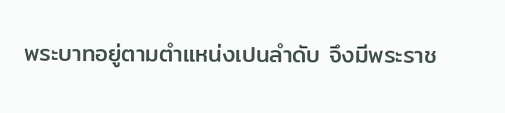พระบาทอยู่ตามตำแหน่งเปนลำดับ จึงมีพระราช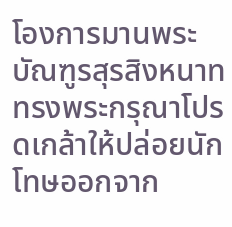โองการมานพระบัณฑูรสุรสิงหนาท ทรงพระกรุณาโปรดเกล้าให้ปล่อยนักโทษออกจาก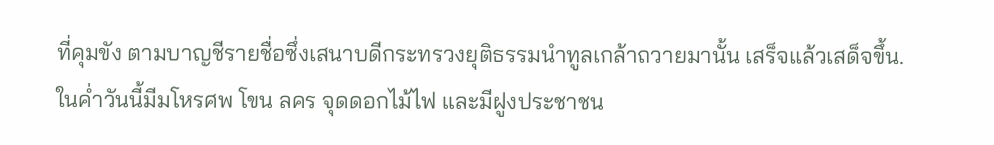ที่คุมขัง ตามบาญชีรายชื่อซึ่งเสนาบดีกระทรวงยุติธรรมนำทูลเกล้าถวายมานั้น เสร็จแล้วเสด็จขึ้น.
ในค่ำวันนี้มีมโหรศพ โขน ลคร จุดดอกไม้ไฟ และมีฝูงประชาชน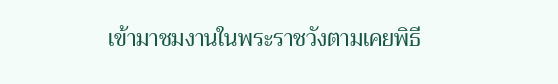เข้ามาชมงานในพระราชวังตามเคยพิธี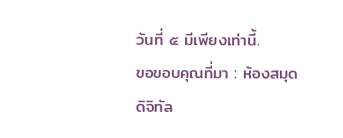วันที่ ๕ มีเพียงเท่านี้.
ขอขอบคุณที่มา : ห้องสมุด ดิจิทัล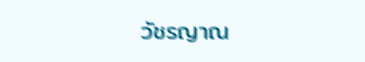วัชรญาณ